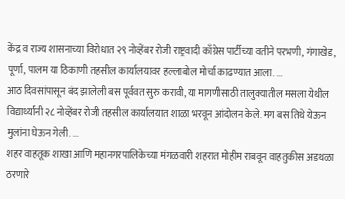केंद्र व राज्य शासनाच्या विरोधात २९ नोव्हेंबर रोजी राष्ट्रवादी काँग्रेस पार्टीच्या वतीने परभणी, गंगाखेड, पूर्णा, पालम या ठिकाणी तहसील कार्यालयावर हल्लाबोल मोर्चा काढण्यात आला. ...
आठ दिवसांपासून बंद झालेली बस पूर्ववत सुरु करावी, या मागणीसाठी तालुक्यातील मसला येथील विद्यार्थ्यांनी २८ नोव्हेंबर रोजी तहसील कार्यालयात शाळा भरवून आंदोलन केले. मग बस तिथे येऊन मुलांना घेऊन गेली. ...
शहर वाहतूक शाखा आणि महानगरपालिकेच्या मंगळवारी शहरात मोहीम राबवून वाहतुकीस अडथळा ठरणारे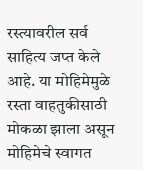रस्त्यावरील सर्व साहित्य जप्त केले आहे. या मोहिमेमुळे रस्ता वाहतुकीसाठी मोकळा झाला असून मोहिमेचे स्वागत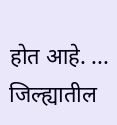होत आहे. ...
जिल्ह्यातील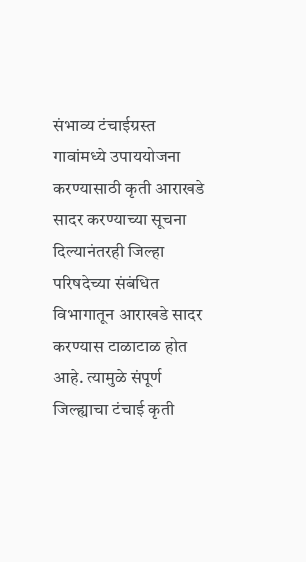संभाव्य टंचाईग्रस्त गावांमध्ये उपाययोजना करण्यासाठी कृती आराखडे सादर करण्याच्या सूचना दिल्यानंतरही जिल्हा परिषदेच्या संबंधित विभागातून आराखडे सादर करण्यास टाळाटाळ होत आहे. त्यामुळे संपूर्ण जिल्ह्याचा टंचाई कृती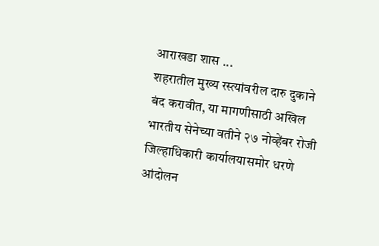आराखडा शास ...
शहरातील मुख्य रस्त्यांवरील दारु दुकाने बंद करावीत, या मागणीसाठी अखिल भारतीय सेनेच्या वतीने २७ नोव्हेंबर रोजी जिल्हाधिकारी कार्यालयासमोर धरणे आंदोलन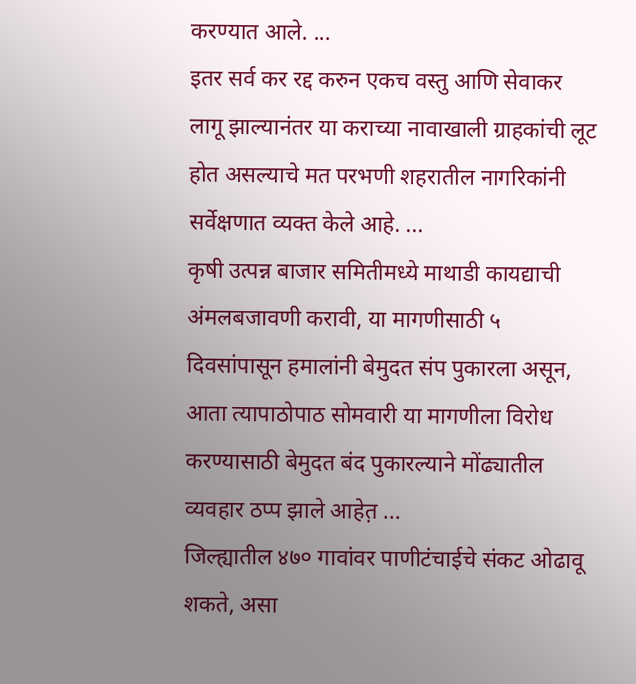करण्यात आले. ...
इतर सर्व कर रद्द करुन एकच वस्तु आणि सेवाकर लागू झाल्यानंतर या कराच्या नावाखाली ग्राहकांची लूट होत असल्याचे मत परभणी शहरातील नागरिकांनी सर्वेक्षणात व्यक्त केले आहे. ...
कृषी उत्पन्न बाजार समितीमध्ये माथाडी कायद्याची अंमलबजावणी करावी, या मागणीसाठी ५ दिवसांपासून हमालांनी बेमुदत संप पुकारला असून, आता त्यापाठोपाठ सोमवारी या मागणीला विरोध करण्यासाठी बेमुदत बंद पुकारल्याने मोंढ्यातील व्यवहार ठप्प झाले आहेत़ ...
जिल्ह्यातील ४७० गावांवर पाणीटंचाईचे संकट ओढावू शकते, असा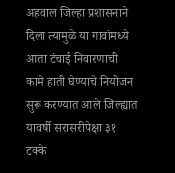अहवाल जिल्हा प्रशासनाने दिला त्यामुळे या गावांमध्ये आता टंचाई निवारणाची कामे हाती घेण्याचे नियोजन सुरू करण्यात आले जिल्ह्यात यावर्षी सरासरीपेक्षा ३१ टक्के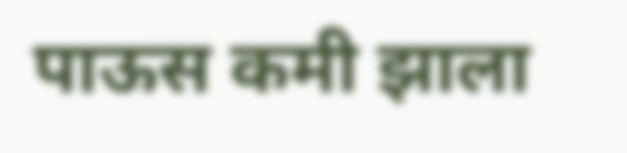पाऊस कमी झाला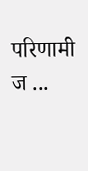परिणामी ज ...